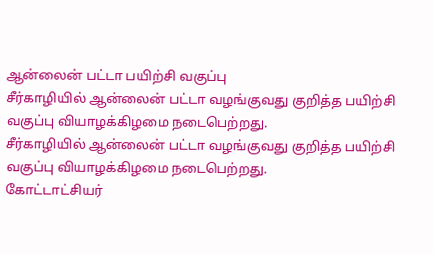ஆன்லைன் பட்டா பயிற்சி வகுப்பு
சீர்காழியில் ஆன்லைன் பட்டா வழங்குவது குறித்த பயிற்சி வகுப்பு வியாழக்கிழமை நடைபெற்றது.
சீர்காழியில் ஆன்லைன் பட்டா வழங்குவது குறித்த பயிற்சி வகுப்பு வியாழக்கிழமை நடைபெற்றது.
கோட்டாட்சியர்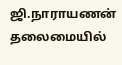ஜி.நாராயணன் தலைமையில்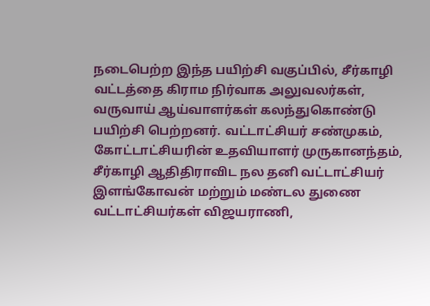நடைபெற்ற இந்த பயிற்சி வகுப்பில், சீர்காழி வட்டத்தை கிராம நிர்வாக அலுவலர்கள், வருவாய் ஆய்வாளர்கள் கலந்துகொண்டு பயிற்சி பெற்றனர். வட்டாட்சியர் சண்முகம், கோட்டாட்சியரின் உதவியாளர் முருகானந்தம், சீர்காழி ஆதிதிராவிட நல தனி வட்டாட்சியர் இளங்கோவன் மற்றும் மண்டல துணை வட்டாட்சியர்கள் விஜயராணி,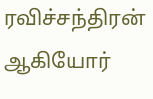ரவிச்சந்திரன் ஆகியோர்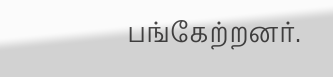பங்கேற்றனர்.